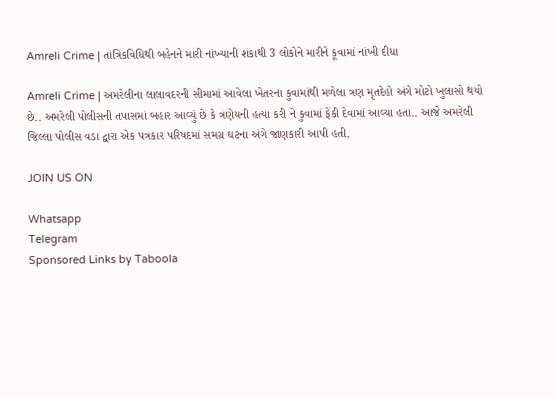Amreli Crime | તાંત્રિકવિધિથી બહેનને મારી નાંખ્યાની શંકાથી 3 લોકોને મારીને કૂવામાં નાંખી દીધા

Amreli Crime | અમરેલીના લાલાવદરની સીમામાં આવેલા ખેતરના કુવામાંથી મળેલા ત્રણ મૃતદેહો અંગે મોટો ખુલાસો થયો છે.. અમરેલી પોલીસની તપાસમાં બહાર આવ્યું છે કે ત્રણેયની હત્યા કરી ને કુવામાં ફેંકી દેવામાં આવ્યા હતા.. આજે અમરેલી જિલ્લા પોલીસ વડા દ્વારા એક પત્રકાર પરિષદમાં સમગ્ર ઘટના અંગે જાણકારી આપી હતી.

JOIN US ON

Whatsapp
Telegram
Sponsored Links by Taboola